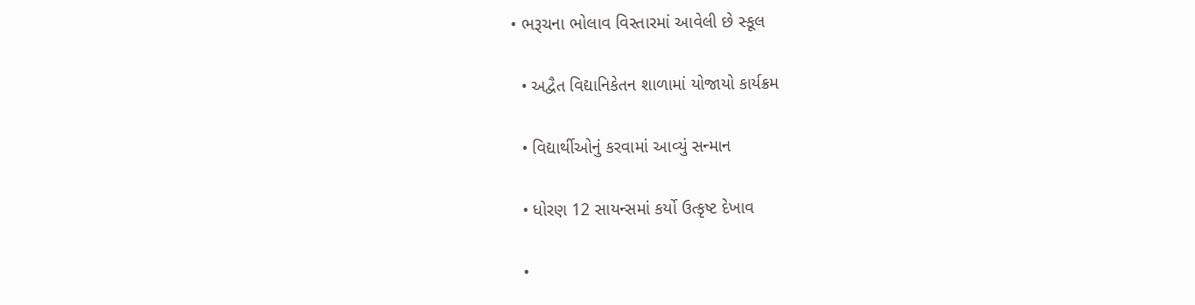• ભરૂચના ભોલાવ વિસ્તારમાં આવેલી છે સ્કૂલ

  • અદ્વૈત વિદ્યાનિકેતન શાળામાં યોજાયો કાર્યક્રમ

  • વિદ્યાર્થીઓનું કરવામાં આવ્યું સન્માન

  • ધોરણ 12 સાયન્સમાં કર્યો ઉત્કૃષ્ટ દેખાવ

  •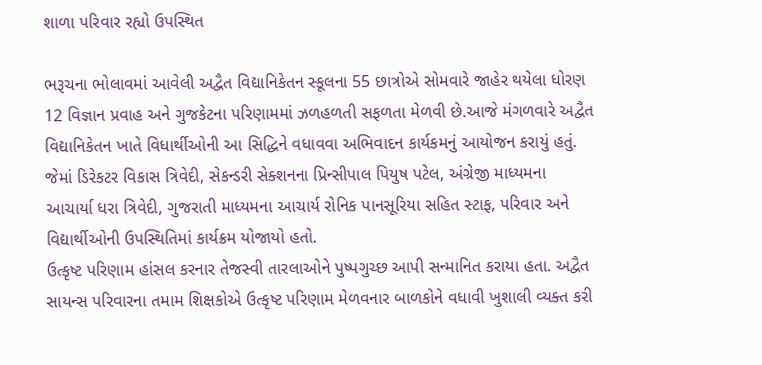શાળા પરિવાર રહ્યો ઉપસ્થિત

ભરૂચના ભોલાવમાં આવેલી અદ્વૈત વિદ્યાનિકેતન સ્કૂલના 55 છાત્રોએ સોમવારે જાહેર થયેલા ધોરણ 12 વિજ્ઞાન પ્રવાહ અને ગુજકેટના પરિણામમાં ઝળહળતી સફળતા મેળવી છે.આજે મંગળવારે અદ્વૈત વિદ્યાનિકેતન ખાતે વિધાર્થીઓની આ સિદ્ધિને વધાવવા અભિવાદન કાર્યકમનું આયોજન કરાયું હતું. જેમાં ડિરેકટર વિકાસ ત્રિવેદી, સેકન્ડરી સેક્શનના પ્રિન્સીપાલ પિયુષ પટેલ, અંગ્રેજી માધ્યમના આચાર્યા ધરા ત્રિવેદી, ગુજરાતી માધ્યમના આચાર્ય રોનિક પાનસૂરિયા સહિત સ્ટાફ, પરિવાર અને વિદ્યાર્થીઓની ઉપસ્થિતિમાં કાર્યક્રમ યોજાયો હતો.
ઉત્કૃષ્ટ પરિણામ હાંસલ કરનાર તેજસ્વી તારલાઓને પુષ્પગુચ્છ આપી સન્માનિત કરાયા હતા. અદ્વૈત સાયન્સ પરિવારના તમામ શિક્ષકોએ ઉત્કૃષ્ટ પરિણામ મેળવનાર બાળકોને વધાવી ખુશાલી વ્યક્ત કરી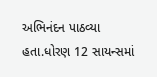અભિનંદન પાઠવ્યા હતા.ધોરણ 12 સાયન્સમાં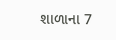શાળાના 7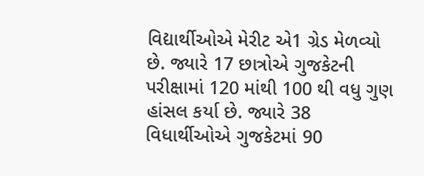વિદ્યાર્થીઓએ મેરીટ એ1 ગ્રેડ મેળવ્યો છે. જ્યારે 17 છાત્રોએ ગુજકેટની પરીક્ષામાં 120 માંથી 100 થી વધુ ગુણ હાંસલ કર્યા છે. જ્યારે 38 વિધાર્થીઓએ ગુજકેટમાં 90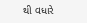થી વધારે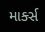માર્ક્સ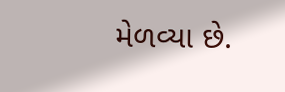મેળવ્યા છે.